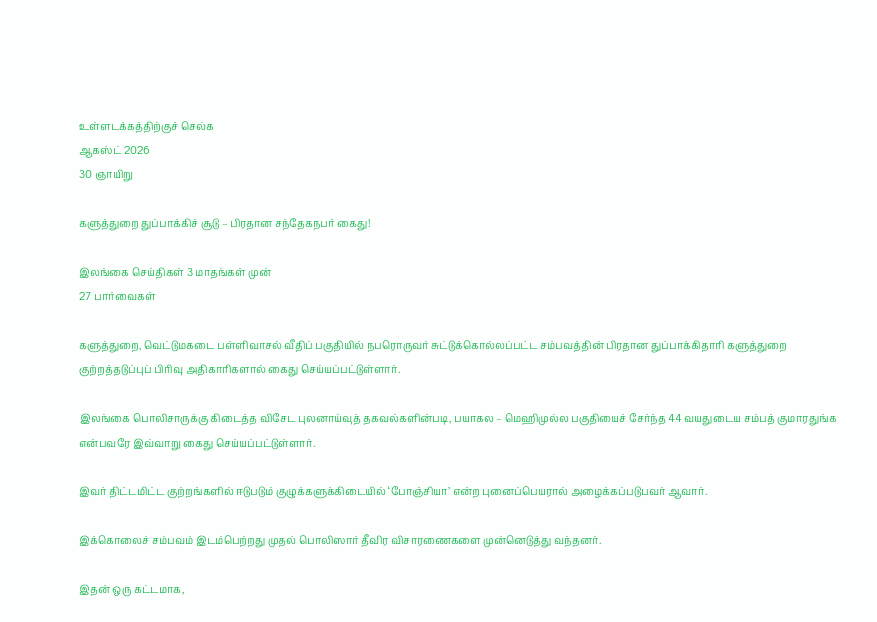உள்ளடக்கத்திற்குச் செல்க
ஆகஸ்ட் 2026
30 ஞாயிறு

களுத்துறை துப்பாக்கிச் சூடு – பிரதான சந்தேகநபர் கைது!

இலங்கை செய்திகள் 3 மாதங்கள் முன்
27 பார்வைகள்

களுத்துறை, வெட்டுமகடை பள்ளிவாசல் வீதிப் பகுதியில் நபரொருவர் சுட்டுக்கொல்லப்பட்ட சம்பவத்தின் பிரதான துப்பாக்கிதாரி களுத்துறை குற்றத்தடுப்புப் பிரிவு அதிகாரிகளால் கைது செய்யப்பட்டுள்ளார்.

இலங்கை பொலிசாருக்கு கிடைத்த விசேட புலனாய்வுத் தகவல்களின்படி, பயாகல – மெஹிமுல்ல பகுதியைச் சேர்ந்த 44 வயதுடைய சம்பத் குமாரதுங்க என்பவரே இவ்வாறு கைது செய்யப்பட்டுள்ளார்.

இவர் திட்டமிட்ட குற்றங்களில் ஈடுபடும் குழுக்களுக்கிடையில் ‘போஞ்சியா’ என்ற புனைப்பெயரால் அழைக்கப்படுபவர் ஆவார்.

இக்கொலைச் சம்பவம் இடம்பெற்றது முதல் பொலிஸார் தீவிர விசாரணைகளை முன்னெடுத்து வந்தனர்.

இதன் ஒரு கட்டமாக,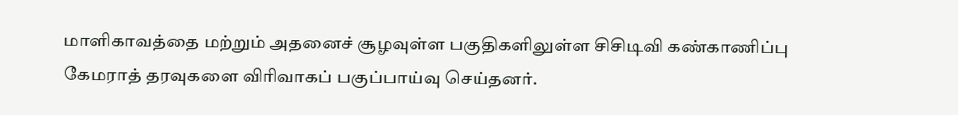மாளிகாவத்தை மற்றும் அதனைச் சூழவுள்ள பகுதிகளிலுள்ள சிசிடிவி கண்காணிப்பு கேமராத் தரவுகளை விரிவாகப் பகுப்பாய்வு செய்தனர்.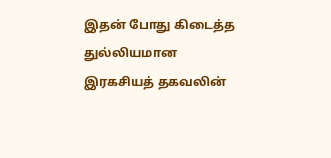இதன் போது கிடைத்த துல்லியமான இரகசியத் தகவலின்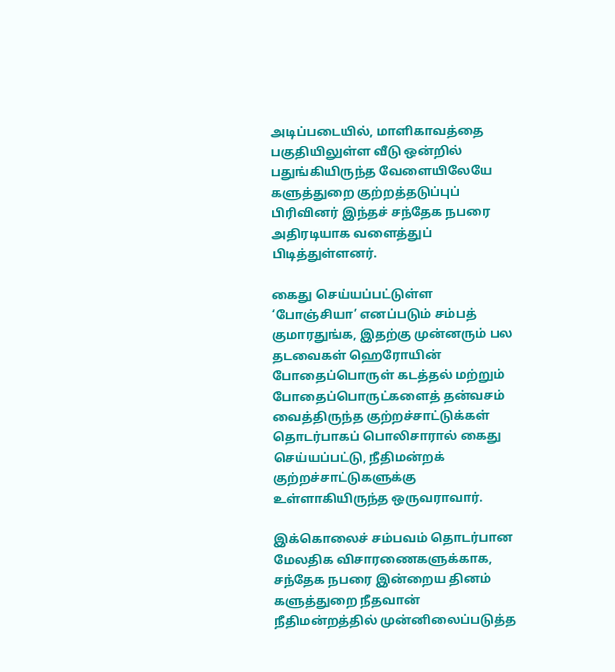அடிப்படையில், மாளிகாவத்தை பகுதியிலுள்ள வீடு ஒன்றில் பதுங்கியிருந்த வேளையிலேயே களுத்துறை குற்றத்தடுப்புப் பிரிவினர் இந்தச் சந்தேக நபரை அதிரடியாக வளைத்துப் பிடித்துள்ளனர்.

கைது செய்யப்பட்டுள்ள ‘போஞ்சியா’ எனப்படும் சம்பத் குமாரதுங்க, இதற்கு முன்னரும் பல தடவைகள் ஹெரோயின் போதைப்பொருள் கடத்தல் மற்றும் போதைப்பொருட்களைத் தன்வசம் வைத்திருந்த குற்றச்சாட்டுக்கள் தொடர்பாகப் பொலிசாரால் கைது செய்யப்பட்டு, நீதிமன்றக் குற்றச்சாட்டுகளுக்கு உள்ளாகியிருந்த ஒருவராவார்.

இக்கொலைச் சம்பவம் தொடர்பான மேலதிக விசாரணைகளுக்காக, சந்தேக நபரை இன்றைய தினம் களுத்துறை நீதவான் நீதிமன்றத்தில் முன்னிலைப்படுத்த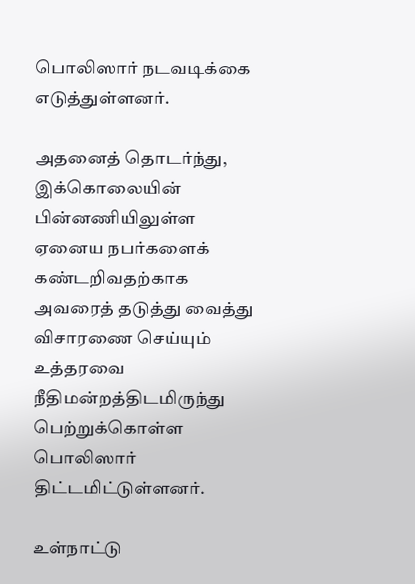பொலிஸார் நடவடிக்கை எடுத்துள்ளனர்.

அதனைத் தொடர்ந்து, இக்கொலையின் பின்னணியிலுள்ள ஏனைய நபர்களைக் கண்டறிவதற்காக அவரைத் தடுத்து வைத்து விசாரணை செய்யும் உத்தரவை நீதிமன்றத்திடமிருந்து பெற்றுக்கொள்ள பொலிஸார் திட்டமிட்டுள்ளனர்.

உள்நாட்டு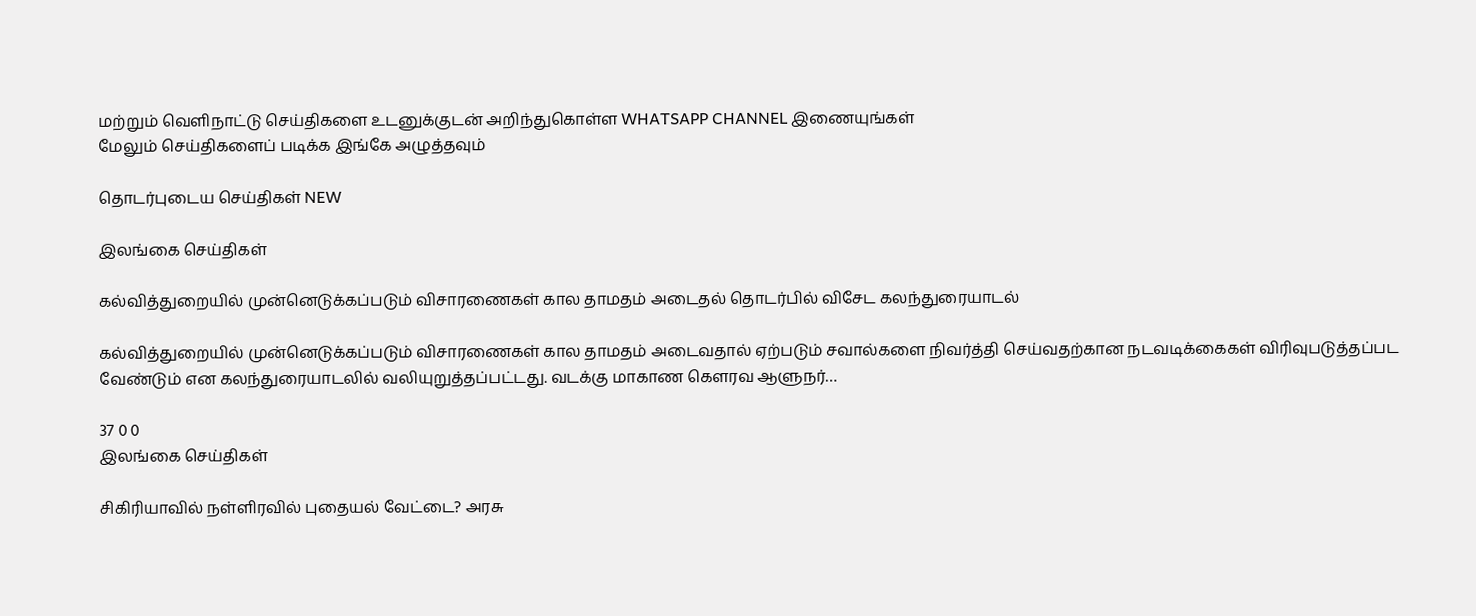மற்றும் வெளிநாட்டு செய்திகளை உடனுக்குடன் அறிந்துகொள்ள WHATSAPP CHANNEL இணையுங்கள்
மேலும் செய்திகளைப் படிக்க இங்கே அழுத்தவும்

தொடர்புடைய செய்திகள் NEW

இலங்கை செய்திகள்

கல்வித்துறையில் முன்னெடுக்கப்படும் விசாரணைகள் கால தாமதம் அடைதல் தொடர்பில் விசேட கலந்துரையாடல்

கல்வித்துறையில் முன்னெடுக்கப்படும் விசாரணைகள் கால தாமதம் அடைவதால் ஏற்படும் சவால்களை நிவர்த்தி செய்வதற்கான நடவடிக்கைகள் விரிவுபடுத்தப்பட வேண்டும் என கலந்துரையாடலில் வலியுறுத்தப்பட்டது. வடக்கு மாகாண கௌரவ ஆளுநர்…

37 0 0
இலங்கை செய்திகள்

சிகிரியாவில் நள்ளிரவில் புதையல் வேட்டை? அரசு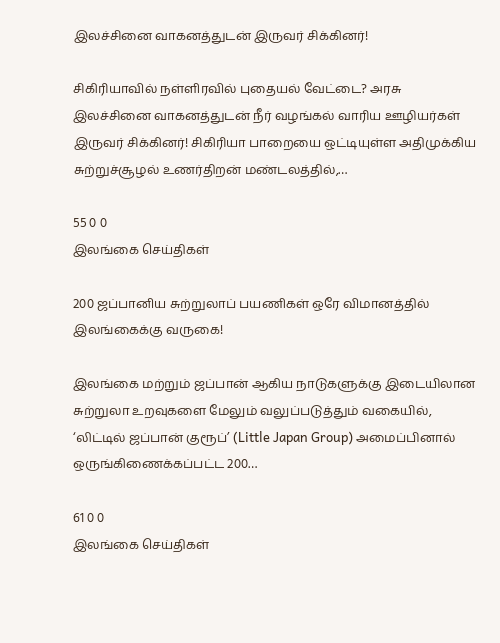இலச்சினை வாகனத்துடன் இருவர் சிக்கினர்!

சிகிரியாவில் நள்ளிரவில் புதையல் வேட்டை? அரசு இலச்சினை வாகனத்துடன் நீர் வழங்கல் வாரிய ஊழியர்கள் இருவர் சிக்கினர்! சிகிரியா பாறையை ஒட்டியுள்ள அதிமுக்கிய சுற்றுச்சூழல் உணர்திறன் மண்டலத்தில்,…

55 0 0
இலங்கை செய்திகள்

200 ஜப்பானிய சுற்றுலாப் பயணிகள் ஒரே விமானத்தில் இலங்கைக்கு வருகை!

இலங்கை மற்றும் ஜப்பான் ஆகிய நாடுகளுக்கு இடையிலான சுற்றுலா உறவுகளை மேலும் வலுப்படுத்தும் வகையில், ‘லிட்டில் ஜப்பான் குரூப்’ (Little Japan Group) அமைப்பினால் ஒருங்கிணைக்கப்பட்ட 200…

61 0 0
இலங்கை செய்திகள்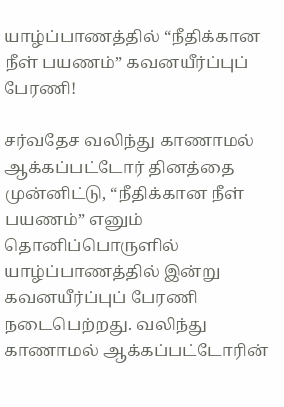யாழ்ப்பாணத்தில் “நீதிக்கான நீள் பயணம்” கவனயீர்ப்புப் பேரணி!

சர்வதேச வலிந்து காணாமல் ஆக்கப்பட்டோர் தினத்தை முன்னிட்டு, “நீதிக்கான நீள் பயணம்” எனும் தொனிப்பொருளில் யாழ்ப்பாணத்தில் இன்று கவனயீர்ப்புப் பேரணி நடைபெற்றது. வலிந்து காணாமல் ஆக்கப்பட்டோரின்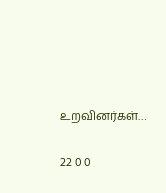உறவினர்கள்…

22 0 0